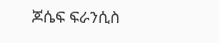ጆሴፍ ፍራንሲስ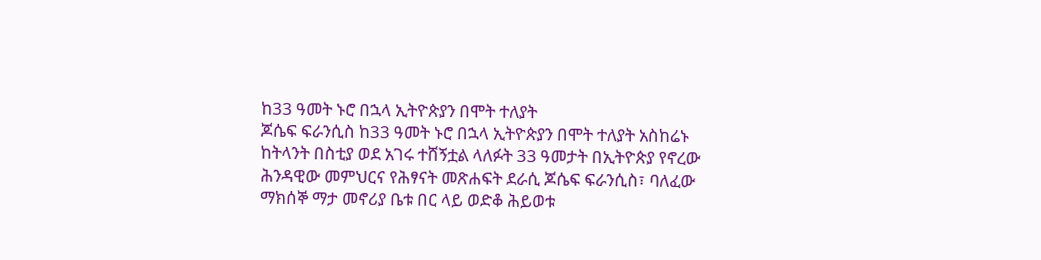ከ33 ዓመት ኑሮ በኋላ ኢትዮጵያን በሞት ተለያት
ጆሴፍ ፍራንሲስ ከ33 ዓመት ኑሮ በኋላ ኢትዮጵያን በሞት ተለያት አስከሬኑ ከትላንት በስቲያ ወደ አገሩ ተሸኝቷል ላለፉት 33 ዓመታት በኢትዮጵያ የኖረው ሕንዳዊው መምህርና የሕፃናት መጽሐፍት ደራሲ ጆሴፍ ፍራንሲስ፣ ባለፈው ማክሰኞ ማታ መኖሪያ ቤቱ በር ላይ ወድቆ ሕይወቱ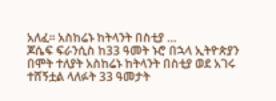አለፈ፡፡ አስከሬኑ ከትላንት በስቲያ …
ጆሴፍ ፍራንሲስ ከ33 ዓመት ኑሮ በኋላ ኢትዮጵያን በሞት ተለያት አስከሬኑ ከትላንት በስቲያ ወደ አገሩ ተሸኝቷል ላለፉት 33 ዓመታት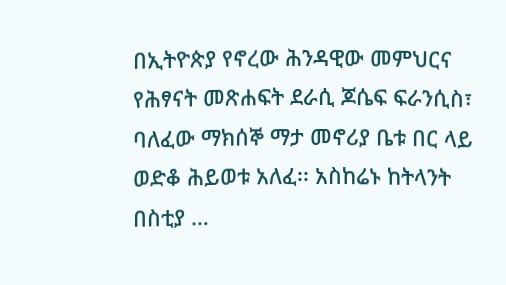በኢትዮጵያ የኖረው ሕንዳዊው መምህርና የሕፃናት መጽሐፍት ደራሲ ጆሴፍ ፍራንሲስ፣ ባለፈው ማክሰኞ ማታ መኖሪያ ቤቱ በር ላይ ወድቆ ሕይወቱ አለፈ፡፡ አስከሬኑ ከትላንት በስቲያ …